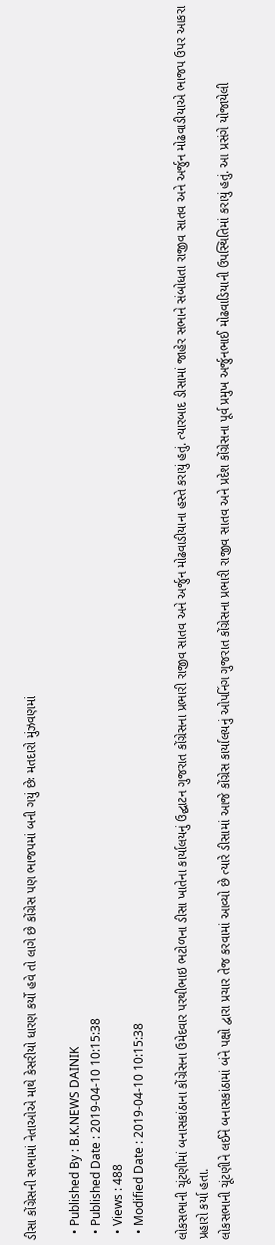ડીસા કોંગ્રેસની સભામાં નેતાઓએ માથે કેસરીયો ધારણ કર્યો હવે તો લાગે છે કોંગ્રેસ પણ ભાજપમાં બની ગયું છેઃ મતદારો મુંઝવણમાં

  • Published By : B.K.NEWS DAINIK
  • Published Date : 2019-04-10 10:15:38
  • Views : 488
  • Modified Date : 2019-04-10 10:15:38

લોકસભાની ચૂંટણીમાં બનાસકાંઠાના કોંગ્રેસના ઉમેદવાર પરથીભાઇ ભટોળના ડીસા ખાતેના કાર્યાલયનું ઉદ્ઘાટન ગુજરાત કોંગ્રેસના પ્રભારી રાજીવ સાતવ અને અર્જુન મોઢવાડીયાના હસ્તે કરાયું હતું. ત્યારબાદ ડીસામાં જાહેર સભાને સંબોધતા રાજીવ સાતવ અને અર્જુન મોઢવાડીયાએ ભાજપ ઉપર આકરા પ્રહારો કર્યા હતા.
લોકસભાની ચૂંટણીને લઈને બનાસકાંઠામાં બંને પક્ષો દ્વારા પ્રચાર તેજ કરવામાં આવ્યો છે ત્યારે ડીસામાં આજે કોંગ્રેસ કાર્યાલયનું ઓપનિંગ ગુજરાત કોંગ્રેસના પ્રભારી રાજીવ સાતવ અને પ્રદેશ કોંગ્રેસના પૂર્વ પ્રમુખ અર્જુનભાઈ મોઢવાડિયાની ઉપસ્થિતિમાં કરાયું હતું. આ પ્રસંગે યોજાયેલી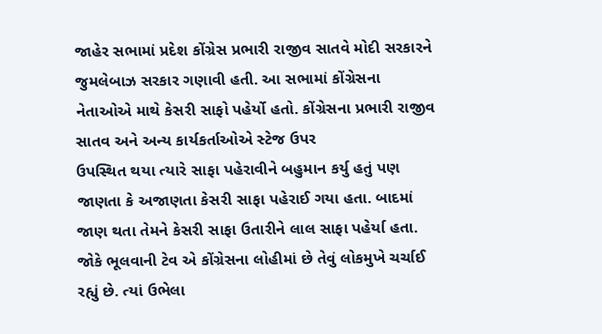જાહેર સભામાં પ્રદેશ કોંગ્રેસ પ્રભારી રાજીવ સાતવે મોદી સરકારને જુમલેબાઝ સરકાર ગણાવી હતી. આ સભામાં કોંગ્રેસના નેતાઓએ માથે કેસરી સાફો પહેર્યો હતો. કોંગ્રેસના પ્રભારી રાજીવ સાતવ અને અન્ય કાર્યકર્તાઓએ સ્ટેજ ઉપર
ઉપસ્થિત થયા ત્યારે સાફા પહેરાવીને બહુમાન કર્યુ હતું પણ જાણતા કે અજાણતા કેસરી સાફા પહેરાઈ ગયા હતા. બાદમાં જાણ થતા તેમને કેસરી સાફા ઉતારીને લાલ સાફા પહેર્યા હતા. જોકે ભૂલવાની ટેવ એ કોંગ્રેસના લોહીમાં છે તેવું લોકમુખે ચર્ચાઈ રહ્યું છે. ત્યાં ઉભેલા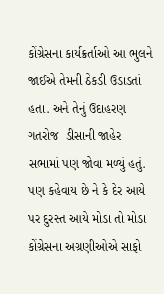કોંગ્રેસના કાર્યક્રર્તાઓ આ ભુલને જાઈએ તેમની ઠેકડી ઉડાડતાં હતા. અને તેનું ઉદાહરણ  ગતરોજ  ડીસાની જાહેર સભામાં પણ જોવા મળ્યું હતું. પણ કહેવાય છે ને કે દેર આયે પર દુરસ્ત આયે મોડા તો મોડા કોંગ્રેસના અગ્રણીઓએ સાફો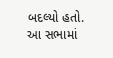બદલ્યો હતો.
આ સભામાં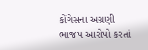કોંગેસના અગ્રણી ભાજપ આરોપો કરતાં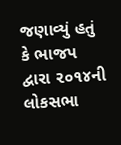જણાવ્યું હતું કે ભાજપ દ્વારા ૨૦૧૪ની લોકસભા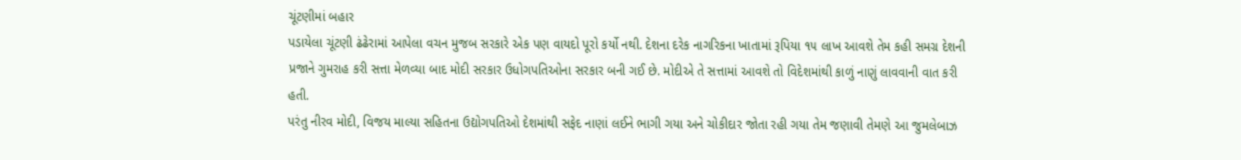ચૂંટણીમાં બહાર
પડાયેલા ચૂંટણી ઢંઢેરામાં આપેલા વચન મુજબ સરકારે એક પણ વાયદો પૂરો કર્યો નથી. દેશના દરેક નાગરિકના ખાતામાં રૂપિયા ૧૫ લાખ આવશે તેમ કહી સમગ્ર દેશની પ્રજાને ગુમરાહ કરી સત્તા મેળવ્યા બાદ મોદી સરકાર ઉધોગપતિઓના સરકાર બની ગઈ છે. મોદીએ તે સત્તામાં આવશે તો વિદેશમાંથી કાળું નાણું લાવવાની વાત કરી હતી.
પરંતુ નીરવ મોદી, વિજય માલ્યા સહિતના ઉદ્યોગપતિઓ દેશમાંથી સફેદ નાણાં લઈને ભાગી ગયા અને ચોકીદાર જોતા રહી ગયા તેમ જણાવી તેમણે આ જુમલેબાઝ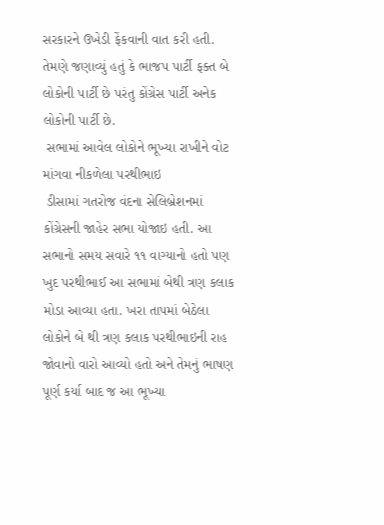સરકારને ઉખેડી ફેંકવાની વાત કરી હતી. તેમણે જણાવ્યું હતું કે ભાજપ પાર્ટી ફક્ત બે લોકોની પાર્ટી છે પરંતુ કોંગ્રેસ પાર્ટી અનેક લોકોની પાર્ટી છે.
 સભામાં આવેલ લોકોને ભૂખ્યા રાખીને વોટ માંગવા નીકળેલા પરથીભાઇ
 ડીસામાં ગતરોજ વંદના સેલિબ્રેશનમાં કોંગ્રેસની જાહેર સભા યોજાઇ હતી. આ સભાનો સમય સવારે ૧૧ વાગ્યાનો હતો પણ ખુદ પરથીભાઈ આ સભામાં બેથી ત્રણ કલાક મોડા આવ્યા હતા. ખરા તાપમાં બેઠેલા લોકોને બે થી ત્રણ કલાક પરથીભાઇની રાહ જોવાનો વારો આવ્યો હતો અને તેમનું ભાષણ પૂર્ણ કર્યા બાદ જ આ ભૂખ્યા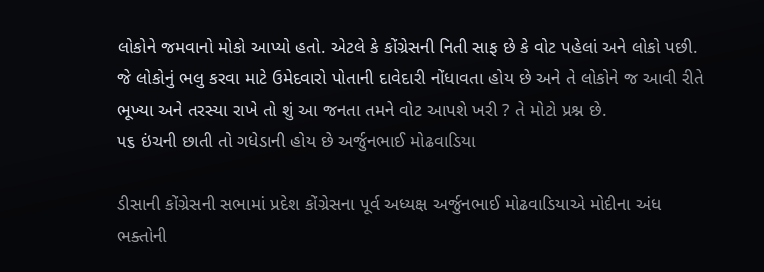લોકોને જમવાનો મોકો આપ્યો હતો. એટલે કે કોંગ્રેસની નિતી સાફ છે કે વોટ પહેલાં અને લોકો પછી. જે લોકોનું ભલુ કરવા માટે ઉમેદવારો પોતાની દાવેદારી નોંધાવતા હોય છે અને તે લોકોને જ આવી રીતે ભૂખ્યા અને તરસ્યા રાખે તો શું આ જનતા તમને વોટ આપશે ખરી ? તે મોટો પ્રશ્ન છે.
૫૬ ઇંચની છાતી તો ગધેડાની હોય છે અર્જુનભાઈ મોઢવાડિયા

ડીસાની કોંગ્રેસની સભામાં પ્રદેશ કોંગ્રેસના પૂર્વ અધ્યક્ષ અર્જુનભાઈ મોઢવાડિયાએ મોદીના અંધ ભક્તોની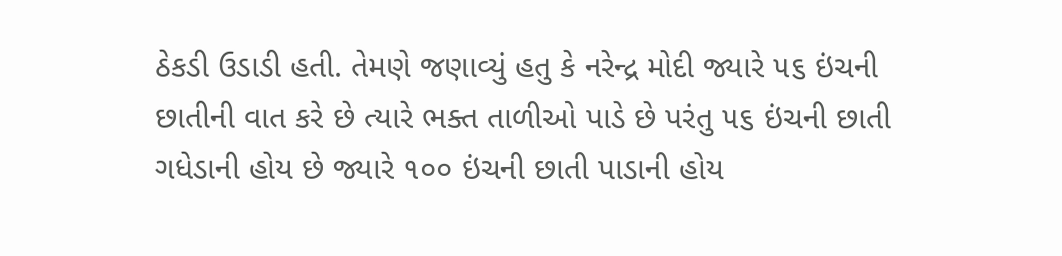ઠેકડી ઉડાડી હતી. તેમણે જણાવ્યું હતુ કે નરેન્દ્ર મોદી જ્યારે ૫૬ ઇંચની છાતીની વાત કરે છે ત્યારે ભક્ત તાળીઓ પાડે છે પરંતુ ૫૬ ઇંચની છાતી ગધેડાની હોય છે જ્યારે ૧૦૦ ઇંચની છાતી પાડાની હોય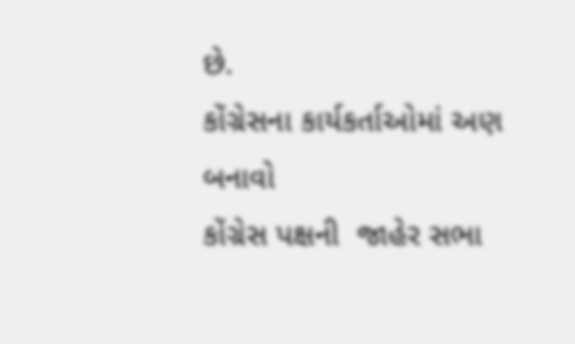છે.
કોંગ્રેસના કાર્યકર્તાઓમાં અણ બનાવો
કોંગ્રેસ પક્ષની  જાહેર સભા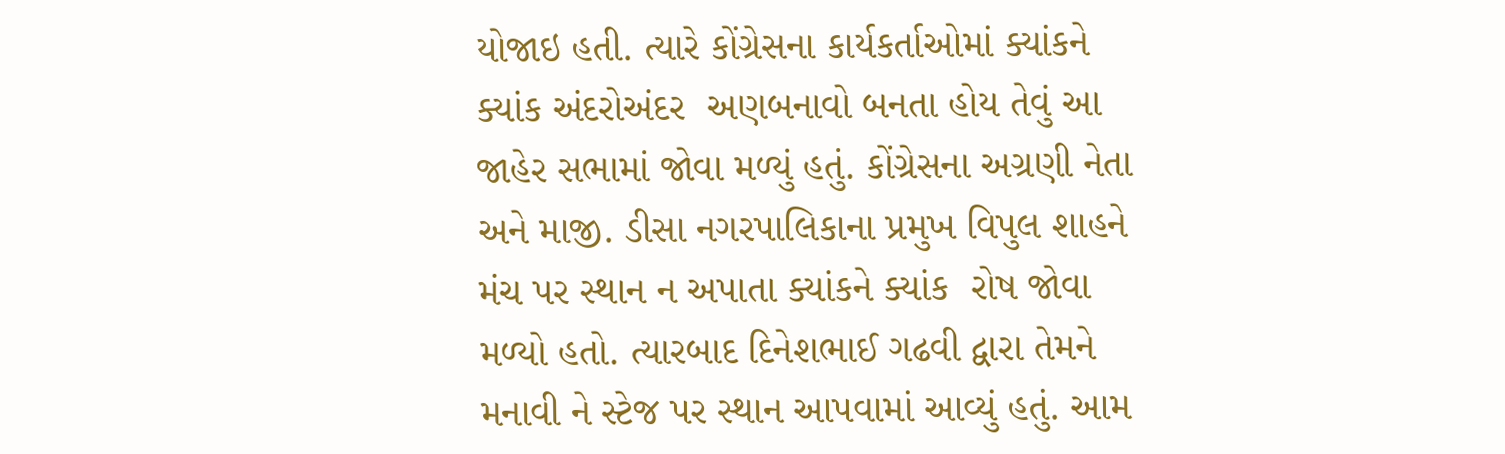યોજાઇ હતી. ત્યારે કોંગ્રેસના કાર્યકર્તાઓમાં ક્યાંકને ક્યાંક અંદરોઅંદર  અણબનાવો બનતા હોય તેવું આ જાહેર સભામાં જોવા મળ્યું હતું. કોંગ્રેસના અગ્રણી નેતા અને માજી. ડીસા નગરપાલિકાના પ્રમુખ વિપુલ શાહને મંચ પર સ્થાન ન અપાતા ક્યાંકને ક્યાંક  રોષ જોવા મળ્યો હતો. ત્યારબાદ દિનેશભાઈ ગઢવી દ્વારા તેમને મનાવી ને સ્ટેજ પર સ્થાન આપવામાં આવ્યું હતું. આમ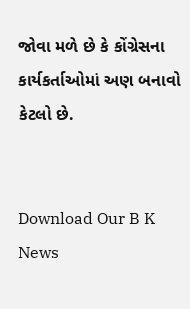જોવા મળે છે કે કોંગ્રેસના કાર્યકર્તાઓમાં અણ બનાવો કેટલો છે.


Download Our B K News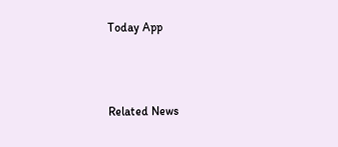Today App



Related News